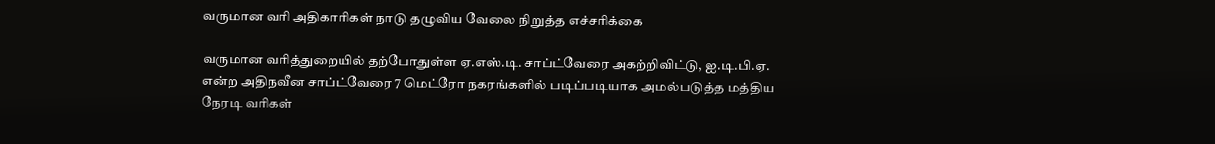வருமான வரி அதிகாரிகள் நாடு தழுவிய வேலை நிறுத்த எச்சரிக்கை

வருமான வரித்துறையில் தற்போதுள்ள ஏ.எஸ்.டி. சாப்ட்வேரை அகற்றிவிட்டு, ஐ.டி.பி.ஏ. என்ற அதிநவீன சாப்ட்வேரை 7 மெட்ரோ நகரங்களில் படிப்படியாக அமல்படுத்த மத்திய நேரடி வரிகள்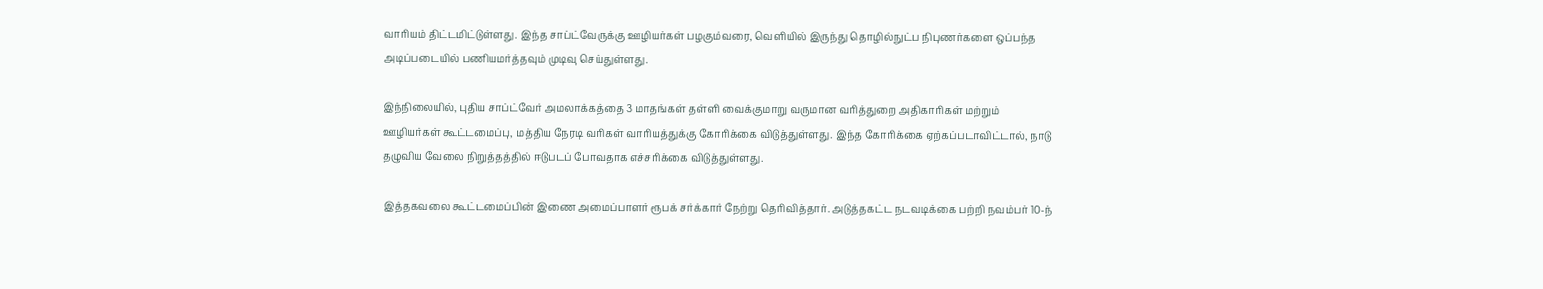வாரியம் திட்டமிட்டுள்ளது. இந்த சாப்ட்வேருக்கு ஊழியர்கள் பழகும்வரை, வெளியில் இருந்து தொழில்நுட்ப நிபுணர்களை ஒப்பந்த அடிப்படையில் பணியமர்த்தவும் முடிவு செய்துள்ளது.

இந்நிலையில், புதிய சாப்ட்வேர் அமலாக்கத்தை 3 மாதங்கள் தள்ளி வைக்குமாறு வருமான வரித்துறை அதிகாரிகள் மற்றும் ஊழியர்கள் கூட்டமைப்பு, மத்திய நேரடி வரிகள் வாரியத்துக்கு கோரிக்கை விடுத்துள்ளது. இந்த கோரிக்கை ஏற்கப்படாவிட்டால், நாடு தழுவிய வேலை நிறுத்தத்தில் ஈடுபடப் போவதாக எச்சரிக்கை விடுத்துள்ளது.

இத்தகவலை கூட்டமைப்பின் இணை அமைப்பாளர் ரூபக் சர்க்கார் நேற்று தெரிவித்தார். அடுத்தகட்ட நடவடிக்கை பற்றி நவம்பர் 10-ந்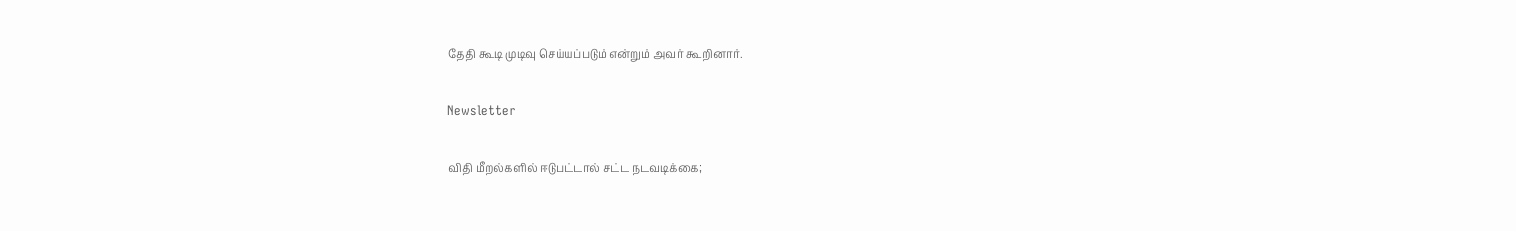தேதி கூடி முடிவு செய்யப்படும் என்றும் அவர் கூறினார்.

Newsletter

விதி மீறல்களில் ஈடுபட்டால் சட்ட நடவடிக்கை;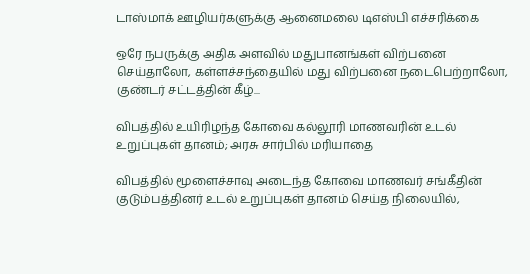டாஸ்மாக் ஊழியர்களுக்கு ஆனைமலை டிஎஸ்பி எச்சரிக்கை

ஒரே நபருக்கு அதிக அளவில் மதுபானங்கள் விற்பனை செய்தாலோ, கள்ளச்சந்தையில் மது விற்பனை நடைபெற்றாலோ, குண்டர் சட்டத்தின் கீழ்...

விபத்தில் உயிரிழந்த கோவை கல்லூரி மாணவரின் உடல் உறுப்புகள் தானம்; அரசு சார்பில் மரியாதை

விபத்தில் மூளைச்சாவு அடைந்த கோவை மாணவர் சங்கீதின் குடும்பத்தினர் உடல் உறுப்புகள் தானம் செய்த நிலையில்,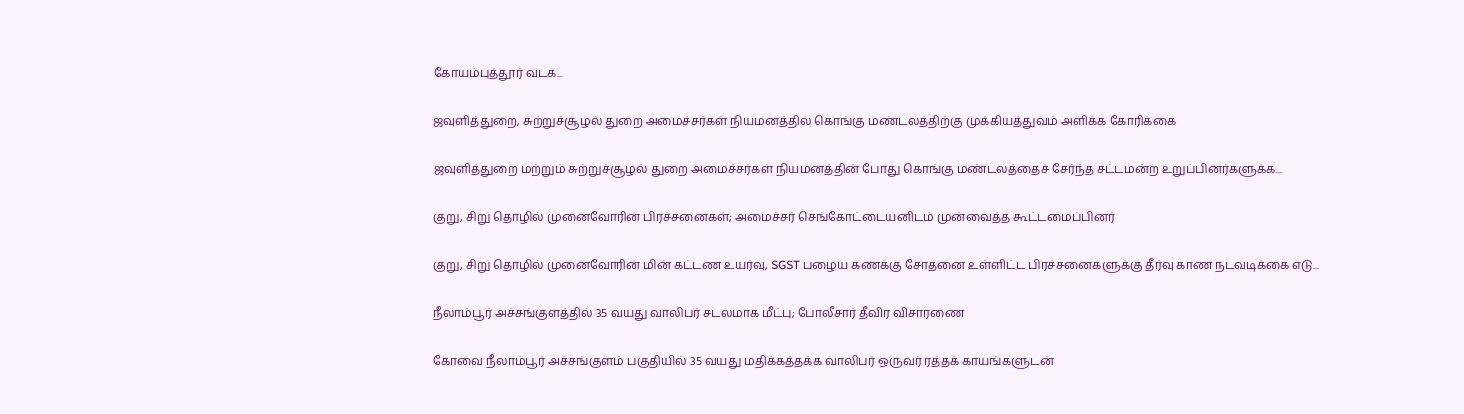கோயம்புத்தூர் வடக...

ஜவுளித்துறை, சுற்றுச்சூழல் துறை அமைச்சர்கள் நியமனத்தில் கொங்கு மண்டலத்திற்கு முக்கியத்துவம் அளிக்க கோரிக்கை

ஜவுளித்துறை மற்றும் சுற்றுச்சூழல் துறை அமைச்சர்கள் நியமனத்தின் போது கொங்கு மண்டலத்தைச் சேர்ந்த சட்டமன்ற உறுப்பினர்களுக்க...

குறு, சிறு தொழில் முனைவோரின் பிரச்சனைகள்; அமைச்சர் செங்கோட்டையனிடம் முன்வைத்த கூட்டமைப்பினர்

குறு, சிறு தொழில் முனைவோரின் மின் கட்டண உயர்வு, SGST பழைய கணக்கு சோதனை உள்ளிட்ட பிரச்சனைகளுக்கு தீர்வு காண நடவடிக்கை எடு...

நீலாம்பூர் அச்சங்குளத்தில் 35 வயது வாலிபர் சடலமாக மீட்பு; போலீசார் தீவிர விசாரணை

கோவை நீலாம்பூர் அச்சங்குளம் பகுதியில் 35 வயது மதிக்கத்தக்க வாலிபர் ஒருவர் ரத்தக் காயங்களுடன்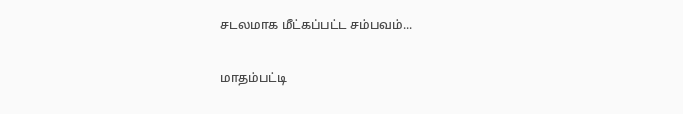சடலமாக மீட்கப்பட்ட சம்பவம்...

மாதம்பட்டி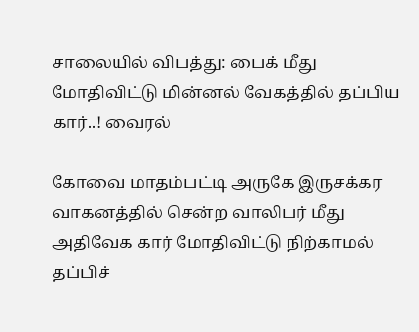சாலையில் விபத்து: பைக் மீது மோதிவிட்டு மின்னல் வேகத்தில் தப்பிய கார்..! வைரல்

கோவை மாதம்பட்டி அருகே இருசக்கர வாகனத்தில் சென்ற வாலிபர் மீது அதிவேக கார் மோதிவிட்டு நிற்காமல் தப்பிச்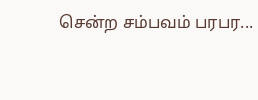சென்ற சம்பவம் பரபர...